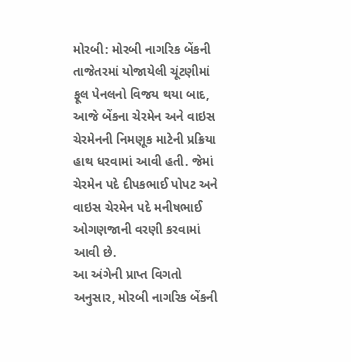મોરબી: મોરબી નાગરિક બેંકની તાજેતરમાં યોજાયેલી ચૂંટણીમાં ફૂલ પેનલનો વિજય થયા બાદ, આજે બેંકના ચેરમેન અને વાઇસ ચેરમેનની નિમણૂક માટેની પ્રક્રિયા હાથ ધરવામાં આવી હતી. જેમાં ચેરમેન પદે દીપકભાઈ પોપટ અને વાઇસ ચેરમેન પદે મનીષભાઈ ઓગણજાની વરણી કરવામાં આવી છે.
આ અંગેની પ્રાપ્ત વિગતો અનુસાર, મોરબી નાગરિક બેંકની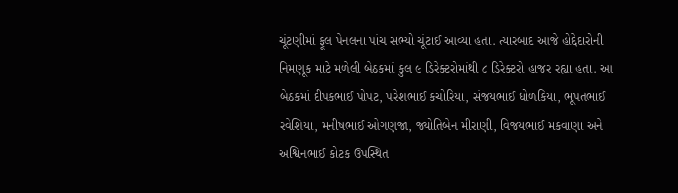ચૂંટણીમાં ફૂલ પેનલના પાંચ સભ્યો ચૂંટાઈ આવ્યા હતા. ત્યારબાદ આજે હોદ્દેદારોની નિમણૂક માટે મળેલી બેઠકમાં કુલ ૯ ડિરેક્ટરોમાંથી ૮ ડિરેક્ટરો હાજર રહ્યા હતા. આ બેઠકમાં દીપકભાઈ પોપટ, પરેશભાઈ કચોરિયા, સંજયભાઈ ધોળકિયા, ભૂપતભાઈ રવેશિયા, મનીષભાઈ ઓગણજા, જ્યોતિબેન મીરાણી, વિજયભાઈ મકવાણા અને અશ્વિનભાઈ કોટક ઉપસ્થિત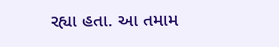રહ્યા હતા. આ તમામ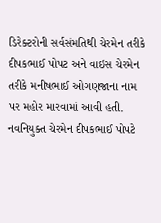ડિરેક્ટરોની સર્વસંમતિથી ચેરમેન તરીકે દીપકભાઈ પોપટ અને વાઇસ ચેરમેન તરીકે મનીષભાઈ ઓગણજાના નામ પર મહોર મારવામાં આવી હતી.
નવનિયુક્ત ચેરમેન દીપકભાઈ પોપટે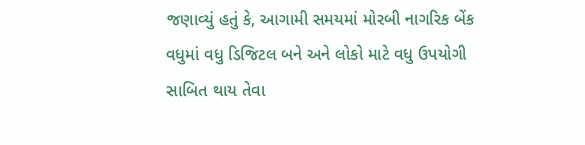જણાવ્યું હતું કે, આગામી સમયમાં મોરબી નાગરિક બેંક વધુમાં વધુ ડિજિટલ બને અને લોકો માટે વધુ ઉપયોગી સાબિત થાય તેવા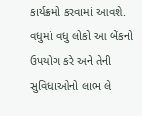કાર્યક્રમો કરવામાં આવશે. વધુમાં વધુ લોકો આ બેંકનો ઉપયોગ કરે અને તેની સુવિધાઓનો લાભ લે